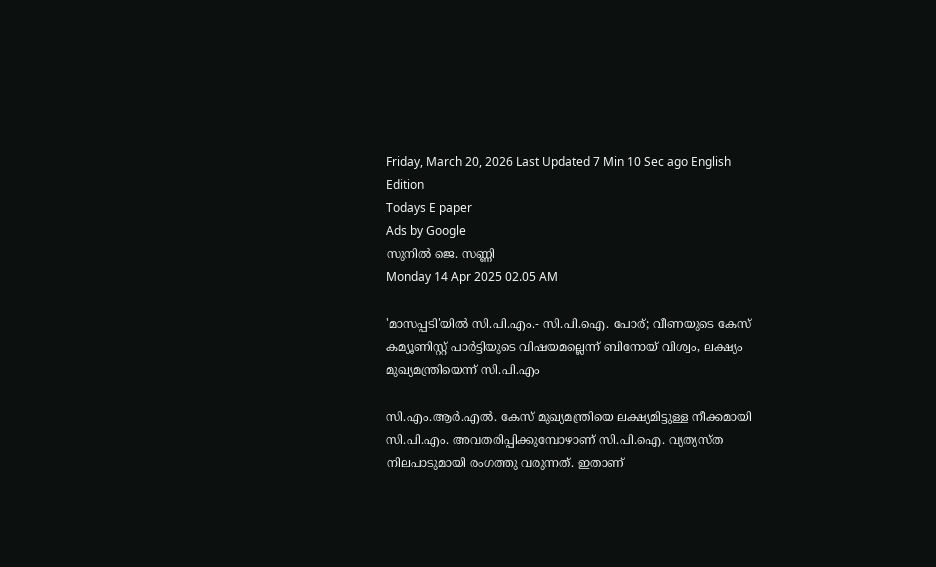Friday, March 20, 2026 Last Updated 7 Min 10 Sec ago English Edition
Todays E paper
Ads by Google
സുനില്‍ ജെ. സണ്ണി
Monday 14 Apr 2025 02.05 AM

'മാസപ്പടി'യില്‍ സി.പി.എം.- സി.പി.ഐ. പോര്; വീണയുടെ കേസ് കമ്യൂണിസ്റ്റ് പാര്‍ട്ടിയുടെ വിഷയമല്ലെന്ന് ബിനോയ് വിശ്വം, ലക്ഷ്യം മുഖ്യമന്ത്രിയെന്ന് സി.പി.എം

സി.എം.ആര്‍.എല്‍. കേസ് മുഖ്യമന്ത്രിയെ ലക്ഷ്യമിട്ടുള്ള നീക്കമായി സി.പി.എം. അവതരിപ്പിക്കുമ്പോഴാണ് സി.പി.ഐ. വ്യത്യസ്ത നിലപാടുമായി രംഗത്തു വരുന്നത്. ഇതാണ്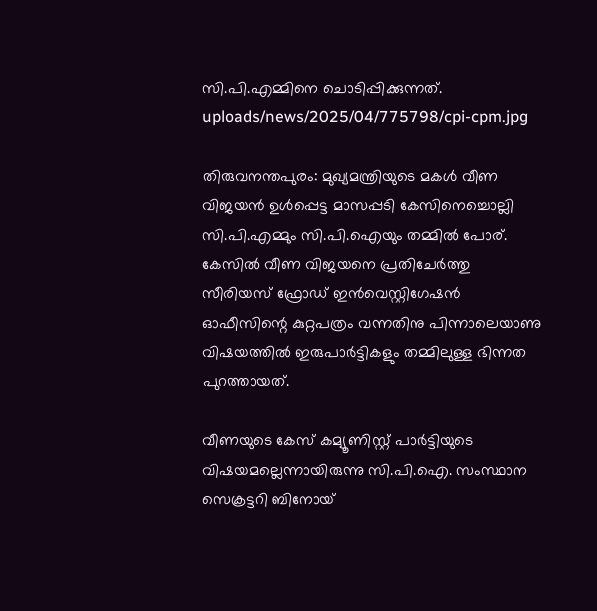സി.പി.എമ്മിനെ ചൊടിപ്പിക്കുന്നത്.
uploads/news/2025/04/775798/cpi-cpm.jpg

തിരുവനന്തപുരം: മുഖ്യമന്ത്രിയുടെ മകള്‍ വീണ വിജയന്‍ ഉള്‍പ്പെട്ട മാസപ്പടി കേസിനെച്ചൊല്ലി സി.പി.എമ്മും സി.പി.ഐയും തമ്മില്‍ പോര്. കേസില്‍ വീണ വിജയനെ പ്രതിചേര്‍ത്തു സീരിയസ് ഫ്രോഡ് ഇന്‍വെസ്റ്റിഗേഷന്‍ ഓഫീസിന്റെ കുറ്റപത്രം വന്നതിനു പിന്നാലെയാണു വിഷയത്തില്‍ ഇരുപാര്‍ട്ടികളും തമ്മിലുള്ള ഭിന്നത പുറത്തായത്.

വീണയുടെ കേസ് കമ്യൂണിസ്റ്റ് പാര്‍ട്ടിയുടെ വിഷയമല്ലെന്നായിരുന്നു സി.പി.ഐ. സംസ്ഥാന സെക്രട്ടറി ബിനോയ്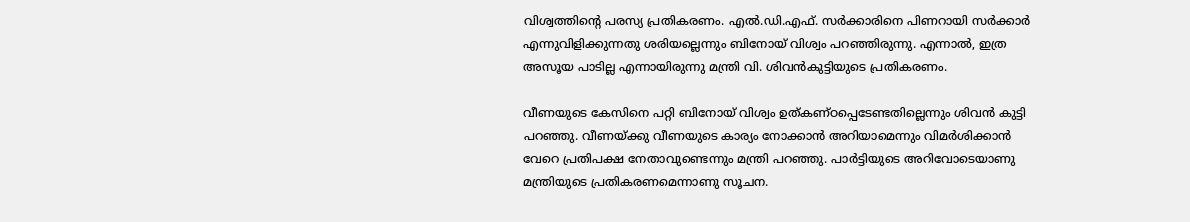വിശ്വത്തിന്റെ പരസ്യ പ്രതികരണം. എല്‍.ഡി.എഫ്. സര്‍ക്കാരിനെ പിണറായി സര്‍ക്കാര്‍ എന്നുവിളിക്കുന്നതു ശരിയല്ലെന്നും ബിനോയ് വിശ്വം പറഞ്ഞിരുന്നു. എന്നാല്‍, ഇത്ര അസൂയ പാടില്ല എന്നായിരുന്നു മന്ത്രി വി. ശിവന്‍കുട്ടിയുടെ പ്രതികരണം.

വീണയുടെ കേസിനെ പറ്റി ബിനോയ് വിശ്വം ഉത്കണ്ഠപ്പെടേണ്ടതില്ലെന്നും ശിവന്‍ കുട്ടി പറഞ്ഞു. വീണയ്ക്കു വീണയുടെ കാര്യം നോക്കാന്‍ അറിയാമെന്നും വിമര്‍ശിക്കാന്‍ വേറെ പ്രതിപക്ഷ നേതാവുണ്ടെന്നും മന്ത്രി പറഞ്ഞു. പാര്‍ട്ടിയുടെ അറിവോടെയാണു മന്ത്രിയുടെ പ്രതികരണമെന്നാണു സൂചന.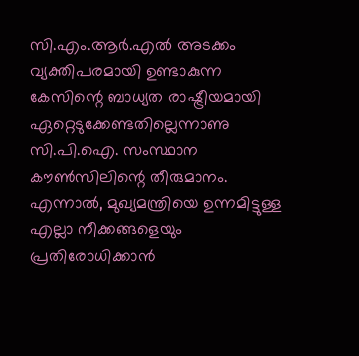സി.എം.ആര്‍.എല്‍ അടക്കം വ്യക്തിപരമായി ഉണ്ടാകുന്ന കേസിന്റെ ബാധ്യത രാഷ്ട്രീയമായി ഏറ്റെടുക്കേണ്ടതില്ലെന്നാണു സി.പി.ഐ. സംസ്ഥാന കൗണ്‍സിലിന്റെ തീരുമാനം. എന്നാല്‍, മുഖ്യമന്ത്രിയെ ഉന്നമിട്ടുള്ള എല്ലാ നീക്കങ്ങളെയും പ്രതിരോധിക്കാന്‍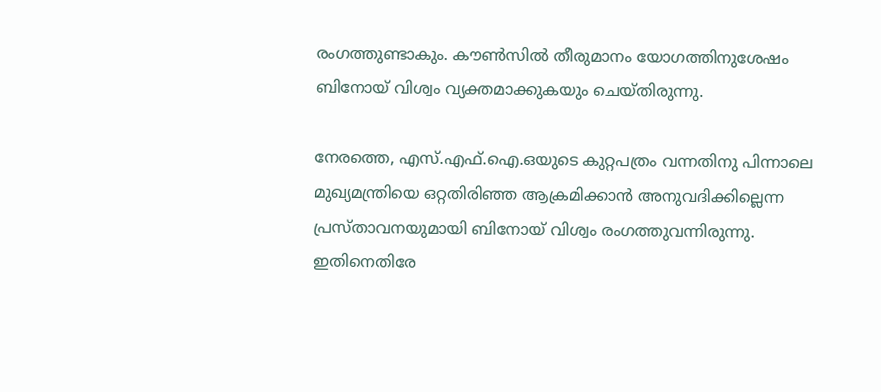രംഗത്തുണ്ടാകും. കൗണ്‍സില്‍ തീരുമാനം യോഗത്തിനുശേഷം ബിനോയ് വിശ്വം വ്യക്തമാക്കുകയും ചെയ്തിരുന്നു.

നേരത്തെ, എസ്.എഫ്.ഐ.ഒയുടെ കുറ്റപത്രം വന്നതിനു പിന്നാലെ മുഖ്യമന്ത്രിയെ ഒറ്റതിരിഞ്ഞ ആക്രമിക്കാന്‍ അനുവദിക്കില്ലെന്ന പ്രസ്താവനയുമായി ബിനോയ് വിശ്വം രംഗത്തുവന്നിരുന്നു. ഇതിനെതിരേ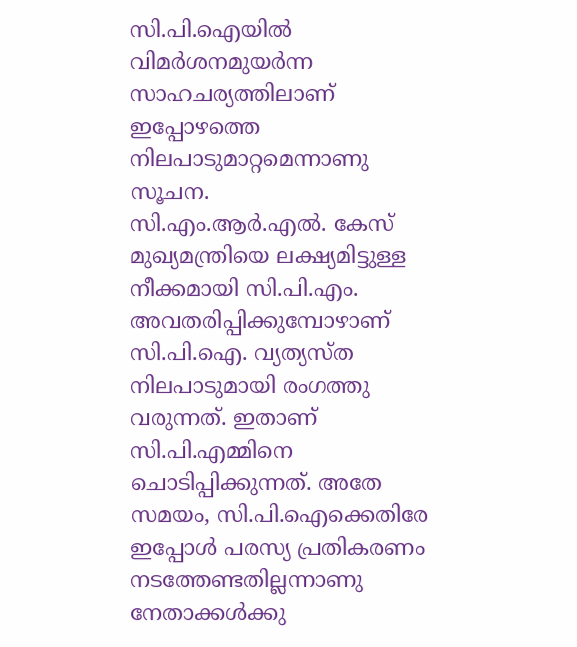സി.പി.ഐയില്‍ വിമര്‍ശനമുയര്‍ന്ന സാഹചര്യത്തിലാണ് ഇപ്പോഴത്തെ നിലപാടുമാറ്റമെന്നാണു സൂചന.
സി.എം.ആര്‍.എല്‍. കേസ് മുഖ്യമന്ത്രിയെ ലക്ഷ്യമിട്ടുള്ള നീക്കമായി സി.പി.എം. അവതരിപ്പിക്കുമ്പോഴാണ് സി.പി.ഐ. വ്യത്യസ്ത നിലപാടുമായി രംഗത്തു വരുന്നത്. ഇതാണ് സി.പി.എമ്മിനെ ചൊടിപ്പിക്കുന്നത്. അതേ സമയം, സി.പി.ഐക്കെതിരേ ഇപ്പോള്‍ പരസ്യ പ്രതികരണം നടത്തേണ്ടതില്ലന്നാണു നേതാക്കള്‍ക്കു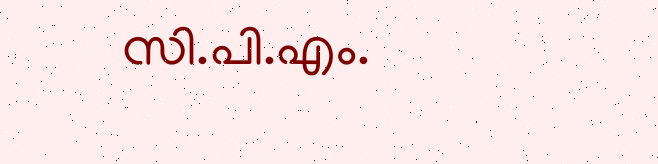സി.പി.എം.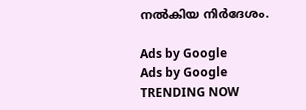നല്‍കിയ നിര്‍ദേശം.

Ads by Google
Ads by Google
TRENDING NOW